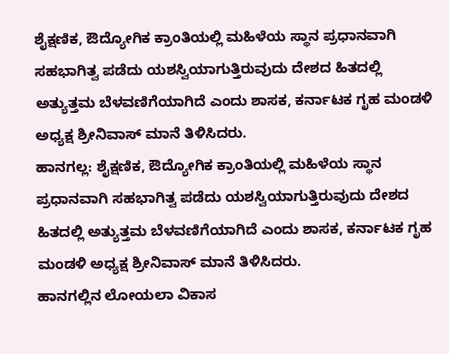ಶೈಕ್ಷಣಿಕ, ಔದ್ಯೋಗಿಕ ಕ್ರಾಂತಿಯಲ್ಲಿ ಮಹಿಳೆಯ ಸ್ಥಾನ ಪ್ರಧಾನವಾಗಿ ಸಹಭಾಗಿತ್ವ ಪಡೆದು ಯಶಸ್ವಿಯಾಗುತ್ತಿರುವುದು ದೇಶದ ಹಿತದಲ್ಲಿ ಅತ್ಯುತ್ತಮ ಬೆಳವಣಿಗೆಯಾಗಿದೆ ಎಂದು ಶಾಸಕ, ಕರ್ನಾಟಕ ಗೃಹ ಮಂಡಳಿ ಅಧ್ಯಕ್ಷ ಶ್ರೀನಿವಾಸ್ ಮಾನೆ ತಿಳಿಸಿದರು.
ಹಾನಗಲ್ಲ: ಶೈಕ್ಷಣಿಕ, ಔದ್ಯೋಗಿಕ ಕ್ರಾಂತಿಯಲ್ಲಿ ಮಹಿಳೆಯ ಸ್ಥಾನ ಪ್ರಧಾನವಾಗಿ ಸಹಭಾಗಿತ್ವ ಪಡೆದು ಯಶಸ್ವಿಯಾಗುತ್ತಿರುವುದು ದೇಶದ ಹಿತದಲ್ಲಿ ಅತ್ಯುತ್ತಮ ಬೆಳವಣಿಗೆಯಾಗಿದೆ ಎಂದು ಶಾಸಕ, ಕರ್ನಾಟಕ ಗೃಹ ಮಂಡಳಿ ಅಧ್ಯಕ್ಷ ಶ್ರೀನಿವಾಸ್ ಮಾನೆ ತಿಳಿಸಿದರು.
ಹಾನಗಲ್ಲಿನ ಲೋಯಲಾ ವಿಕಾಸ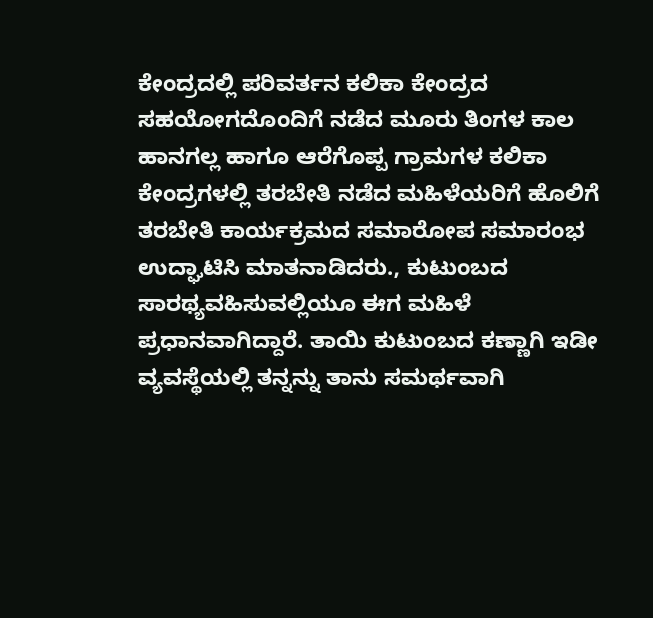ಕೇಂದ್ರದಲ್ಲಿ ಪರಿವರ್ತನ ಕಲಿಕಾ ಕೇಂದ್ರದ ಸಹಯೋಗದೊಂದಿಗೆ ನಡೆದ ಮೂರು ತಿಂಗಳ ಕಾಲ ಹಾನಗಲ್ಲ ಹಾಗೂ ಆರೆಗೊಪ್ಪ ಗ್ರಾಮಗಳ ಕಲಿಕಾ ಕೇಂದ್ರಗಳಲ್ಲಿ ತರಬೇತಿ ನಡೆದ ಮಹಿಳೆಯರಿಗೆ ಹೊಲಿಗೆ ತರಬೇತಿ ಕಾರ್ಯಕ್ರಮದ ಸಮಾರೋಪ ಸಮಾರಂಭ ಉದ್ಘಾಟಿಸಿ ಮಾತನಾಡಿದರು., ಕುಟುಂಬದ ಸಾರಥ್ಯವಹಿಸುವಲ್ಲಿಯೂ ಈಗ ಮಹಿಳೆ ಪ್ರಧಾನವಾಗಿದ್ದಾರೆ. ತಾಯಿ ಕುಟುಂಬದ ಕಣ್ಣಾಗಿ ಇಡೀ ವ್ಯವಸ್ಥೆಯಲ್ಲಿ ತನ್ನನ್ನು ತಾನು ಸಮರ್ಥವಾಗಿ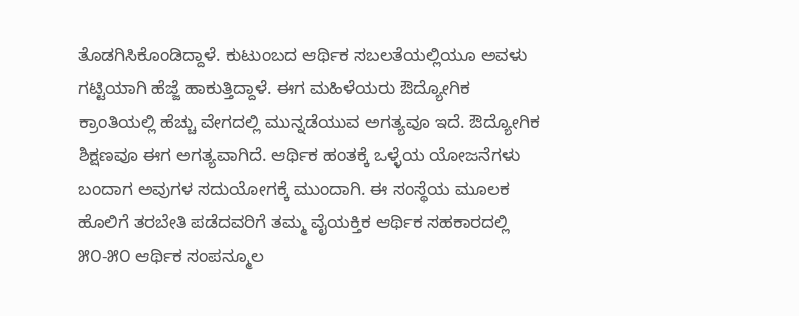ತೊಡಗಿಸಿಕೊಂಡಿದ್ದಾಳೆ. ಕುಟುಂಬದ ಆರ್ಥಿಕ ಸಬಲತೆಯಲ್ಲಿಯೂ ಅವಳು ಗಟ್ಟಿಯಾಗಿ ಹೆಜ್ಜೆ ಹಾಕುತ್ತಿದ್ದಾಳೆ. ಈಗ ಮಹಿಳೆಯರು ಔದ್ಯೋಗಿಕ ಕ್ರಾಂತಿಯಲ್ಲಿ ಹೆಚ್ಚು ವೇಗದಲ್ಲಿ ಮುನ್ನಡೆಯುವ ಅಗತ್ಯವೂ ಇದೆ. ಔದ್ಯೋಗಿಕ ಶಿಕ್ಷಣವೂ ಈಗ ಅಗತ್ಯವಾಗಿದೆ. ಆರ್ಥಿಕ ಹಂತಕ್ಕೆ ಒಳ್ಳೆಯ ಯೋಜನೆಗಳು ಬಂದಾಗ ಅವುಗಳ ಸದುಯೋಗಕ್ಕೆ ಮುಂದಾಗಿ. ಈ ಸಂಸ್ಥೆಯ ಮೂಲಕ ಹೊಲಿಗೆ ತರಬೇತಿ ಪಡೆದವರಿಗೆ ತಮ್ಮ ವೈಯಕ್ತಿಕ ಆರ್ಥಿಕ ಸಹಕಾರದಲ್ಲಿ ೫೦-೫೦ ಆರ್ಥಿಕ ಸಂಪನ್ಮೂಲ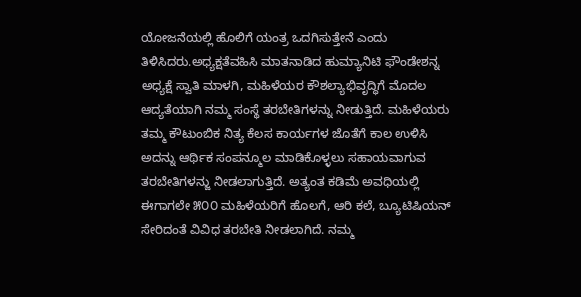ಯೋಜನೆಯಲ್ಲಿ ಹೊಲಿಗೆ ಯಂತ್ರ ಒದಗಿಸುತ್ತೇನೆ ಎಂದು ತಿಳಿಸಿದರು.ಅಧ್ಯಕ್ಷತೆವಹಿಸಿ ಮಾತನಾಡಿದ ಹುಮ್ಯಾನಿಟಿ ಫೌಂಡೇಶನ್ನ ಅಧ್ಯಕ್ಷೆ ಸ್ವಾತಿ ಮಾಳಗಿ, ಮಹಿಳೆಯರ ಕೌಶಲ್ಯಾಭಿವೃದ್ಧಿಗೆ ಮೊದಲ ಆದ್ಯತೆಯಾಗಿ ನಮ್ಮ ಸಂಸ್ಥೆ ತರಬೇತಿಗಳನ್ನು ನೀಡುತ್ತಿದೆ. ಮಹಿಳೆಯರು ತಮ್ಮ ಕೌಟುಂಬಿಕ ನಿತ್ಯ ಕೆಲಸ ಕಾರ್ಯಗಳ ಜೊತೆಗೆ ಕಾಲ ಉಳಿಸಿ ಅದನ್ನು ಆರ್ಥಿಕ ಸಂಪನ್ಮೂಲ ಮಾಡಿಕೊಳ್ಳಲು ಸಹಾಯವಾಗುವ ತರಬೇತಿಗಳನ್ಜು ನೀಡಲಾಗುತ್ತಿದೆ. ಅತ್ಯಂತ ಕಡಿಮೆ ಅವಧಿಯಲ್ಲಿ ಈಗಾಗಲೇ ೫೦೦ ಮಹಿಳೆಯರಿಗೆ ಹೊಲಗೆ, ಆರಿ ಕಲೆ, ಬ್ಯೂಟಿಷಿಯನ್ ಸೇರಿದಂತೆ ವಿವಿಧ ತರಬೇತಿ ನೀಡಲಾಗಿದೆ. ನಮ್ಮ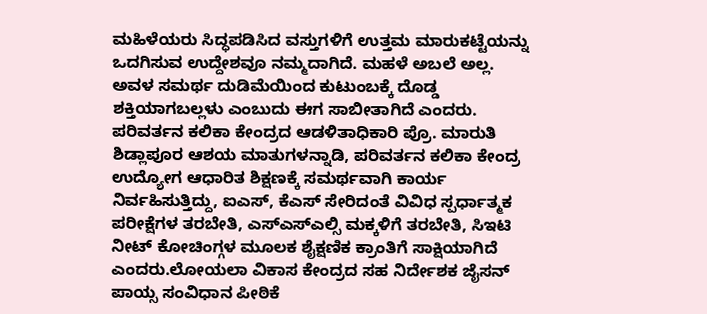ಮಹಿಳೆಯರು ಸಿದ್ಧಪಡಿಸಿದ ವಸ್ತುಗಳಿಗೆ ಉತ್ತಮ ಮಾರುಕಟ್ಟೆಯನ್ನು ಒದಗಿಸುವ ಉದ್ದೇಶವೂ ನಮ್ಮದಾಗಿದೆ. ಮಹಳೆ ಅಬಲೆ ಅಲ್ಲ. ಅವಳ ಸಮರ್ಥ ದುಡಿಮೆಯಿಂದ ಕುಟುಂಬಕ್ಕೆ ದೊಡ್ಡ ಶಕ್ತಿಯಾಗಬಲ್ಲಳು ಎಂಬುದು ಈಗ ಸಾಬೀತಾಗಿದೆ ಎಂದರು.
ಪರಿವರ್ತನ ಕಲಿಕಾ ಕೇಂದ್ರದ ಆಡಳಿತಾಧಿಕಾರಿ ಪ್ರೊ. ಮಾರುತಿ ಶಿಡ್ಲಾಪೂರ ಆಶಯ ಮಾತುಗಳನ್ನಾಡಿ, ಪರಿವರ್ತನ ಕಲಿಕಾ ಕೇಂದ್ರ ಉದ್ಯೋಗ ಆಧಾರಿತ ಶಿಕ್ಷಣಕ್ಕೆ ಸಮರ್ಥವಾಗಿ ಕಾರ್ಯ ನಿರ್ವಹಿಸುತ್ತಿದ್ದು, ಐಎಸ್, ಕೆಎಸ್ ಸೇರಿದಂತೆ ವಿವಿಧ ಸ್ಪರ್ಧಾತ್ಮಕ ಪರೀಕ್ಷೆಗಳ ತರಬೇತಿ, ಎಸ್ಎಸ್ಎಲ್ಸಿ ಮಕ್ಕಳಿಗೆ ತರಬೇತಿ, ಸಿಇಟಿ ನೀಟ್ ಕೋಚಿಂಗ್ಗಳ ಮೂಲಕ ಶೈಕ್ಷಣಿಕ ಕ್ರಾಂತಿಗೆ ಸಾಕ್ಷಿಯಾಗಿದೆ ಎಂದರು.ಲೋಯಲಾ ವಿಕಾಸ ಕೇಂದ್ರದ ಸಹ ನಿರ್ದೇಶಕ ಜೈಸನ್ ಪಾಯ್ಸ ಸಂವಿಧಾನ ಪೀಠಿಕೆ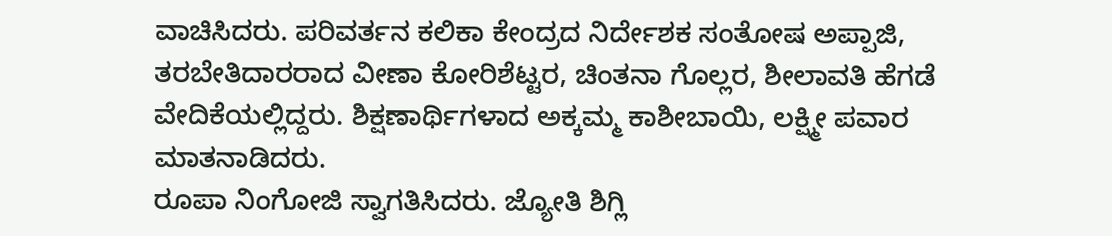ವಾಚಿಸಿದರು. ಪರಿವರ್ತನ ಕಲಿಕಾ ಕೇಂದ್ರದ ನಿರ್ದೇಶಕ ಸಂತೋಷ ಅಪ್ಪಾಜಿ, ತರಬೇತಿದಾರರಾದ ವೀಣಾ ಕೋರಿಶೆಟ್ಟರ, ಚಿಂತನಾ ಗೊಲ್ಲರ, ಶೀಲಾವತಿ ಹೆಗಡೆ ವೇದಿಕೆಯಲ್ಲಿದ್ದರು. ಶಿಕ್ಷಣಾರ್ಥಿಗಳಾದ ಅಕ್ಕಮ್ಮ ಕಾಶೀಬಾಯಿ, ಲಕ್ಷ್ಮೀ ಪವಾರ ಮಾತನಾಡಿದರು.
ರೂಪಾ ನಿಂಗೋಜಿ ಸ್ವಾಗತಿಸಿದರು. ಜ್ಯೋತಿ ಶಿಗ್ಲಿ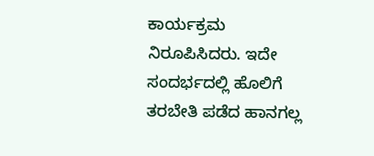ಕಾರ್ಯಕ್ರಮ ನಿರೂಪಿಸಿದರು. ಇದೇ ಸಂದರ್ಭದಲ್ಲಿ ಹೊಲಿಗೆ ತರಬೇತಿ ಪಡೆದ ಹಾನಗಲ್ಲ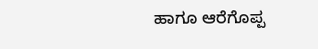ಹಾಗೂ ಆರೆಗೊಪ್ಪ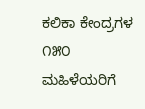ಕಲಿಕಾ ಕೇಂದ್ರಗಳ ೧೫೦ ಮಹಿಳೆಯರಿಗೆ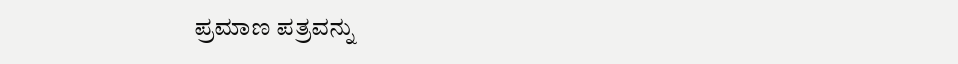ಪ್ರಮಾಣ ಪತ್ರವನ್ನು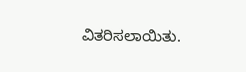ವಿತರಿಸಲಾಯಿತು.